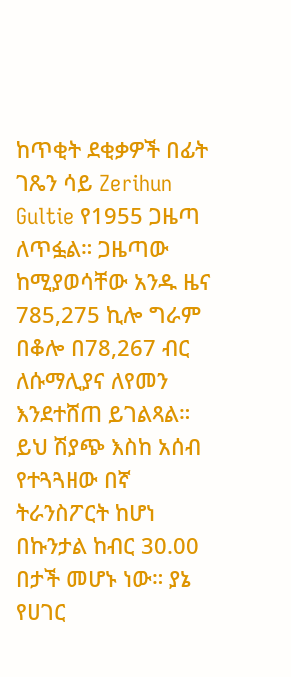ከጥቂት ደቂቃዎች በፊት ገጼን ሳይ Zerihun Gultie የ1955 ጋዜጣ ለጥፏል። ጋዜጣው ከሚያወሳቸው አንዱ ዜና 785,275 ኪሎ ግራም በቆሎ በ78,267 ብር ለሱማሊያና ለየመን እንደተሸጠ ይገልጻል።
ይህ ሽያጭ እስከ አሰብ የተጓጓዘው በኛ ትራንስፖርት ከሆነ በኩንታል ከብር 30.00 በታች መሆኑ ነው። ያኔ የሀገር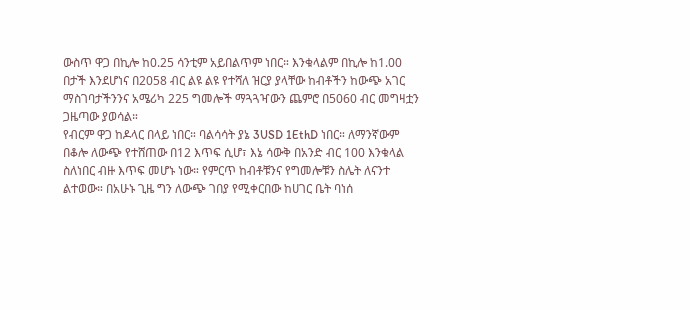ውስጥ ዋጋ በኪሎ ከ0.25 ሳንቲም አይበልጥም ነበር። እንቁላልም በኪሎ ከ1.00 በታች እንደሆነና በ2058 ብር ልዩ ልዩ የተሻለ ዝርያ ያላቸው ከብቶችን ከውጭ አገር ማስገባታችንንና አሜሪካ 225 ግመሎች ማጓጓዣውን ጨምሮ በ5060 ብር መግዛቷን ጋዜጣው ያወሳል።
የብርም ዋጋ ከዶላር በላይ ነበር። ባልሳሳት ያኔ 3USD 1EthD ነበር። ለማንኛውም በቆሎ ለውጭ የተሸጠው በ12 እጥፍ ሲሆ፣ እኔ ሳውቅ በአንድ ብር 100 እንቁላል ስለነበር ብዙ እጥፍ መሆኑ ነው። የምርጥ ከብቶቹንና የግመሎቹን ስሌት ለናንተ ልተወው። በአሁኑ ጊዜ ግን ለውጭ ገበያ የሚቀርበው ከሀገር ቤት ባነሰ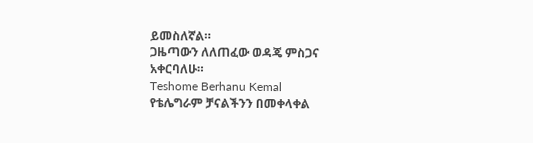ይመስለኛል።
ጋዜጣውን ለለጠፈው ወዳጄ ምስጋና አቀርባለሁ።
Teshome Berhanu Kemal
የቴሌግራም ቻናልችንን በመቀላቀል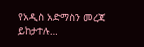የአዲስ አድማስን መረጃ ይከታተሉ…